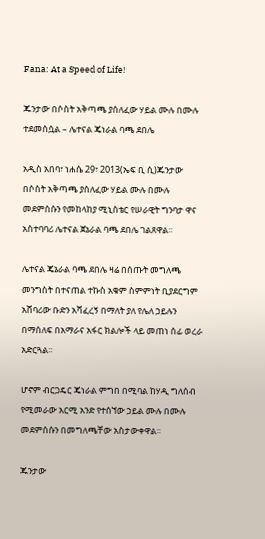Fana: At a Speed of Life!

ጁንታው በሶስት አቅጣጫ ያሰለፈው ሃይል ሙሉ በሙሉ ተደመስሷል – ሌተናል ጄነራል ባጫ ደበሌ

አዲስ አበባ፣ ነሐሴ 29፣ 2013(ኤፍ ቢ ሲ)ጁንታው በሶስት አቅጣጫ ያሰለፈው ሃይል ሙሉ በሙሉ መደምሰሱን የመከላከያ ሚኒስቴር የሠራዊት ግንባታ ዋና አስተባባሪ ሌተናል ጀኔራል ባጫ ደበሌ ገልጸዋል፡፡

ሌተናል ጄኔራል ባጫ ደበሌ ዛሬ በሰጡት መግለጫ መንግስት በተናጠል ተኩስ አቁም ስምምነት ቢያደርግም አሸባሪው ቡድን አሻፈረኝ በማለት ያለ የሌለ ኃይሉን በማሰለፍ በአማራና አፋር ክልሎች ላይ መጠነ ሰፊ ወረራ አድርጓል፡፡

ሆኖም ብርጋዴር ጄነራል ምግበ በሚባል ከሃዲ ግለሰብ የሚመራው አርሚ አንድ የተሰኘው ኃይል ሙሉ በሙሉ መደምሰሱን በመግለጫቸው አስታውቀዋል፡፡

ጁንታው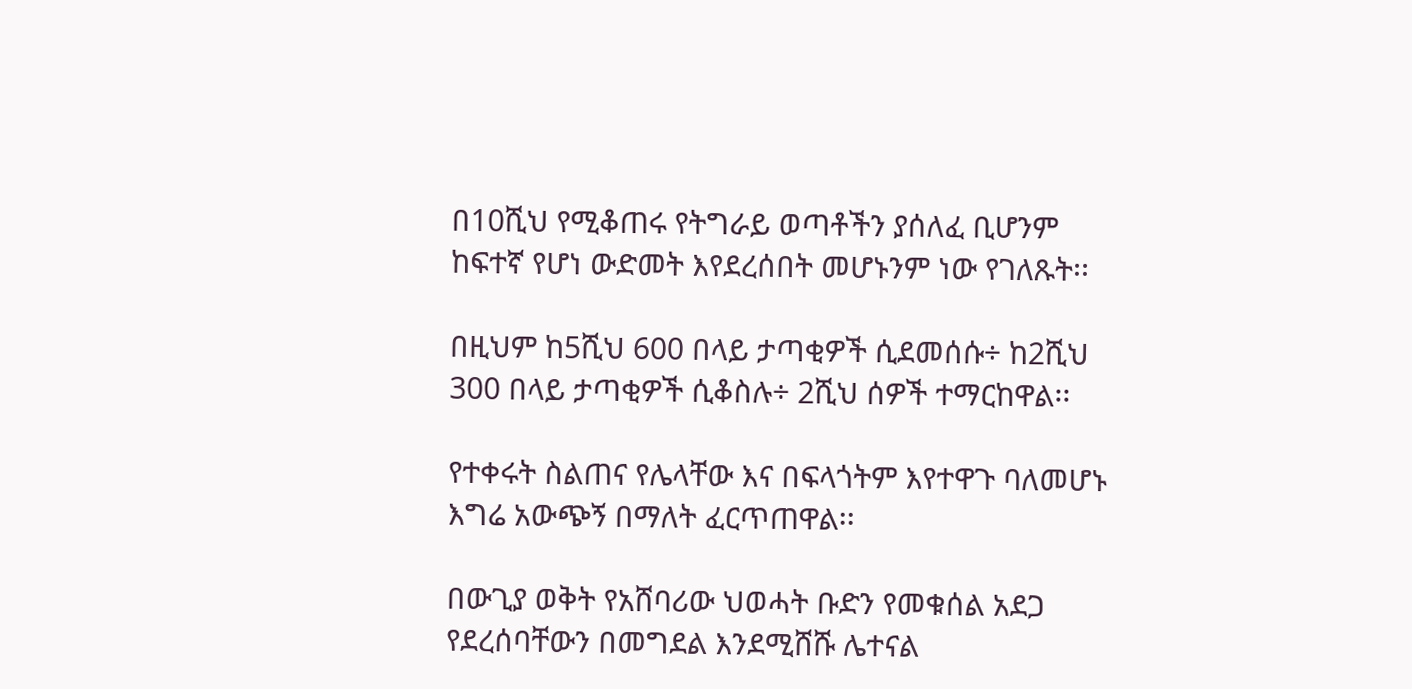በ10ሺህ የሚቆጠሩ የትግራይ ወጣቶችን ያሰለፈ ቢሆንም ከፍተኛ የሆነ ውድመት እየደረሰበት መሆኑንም ነው የገለጹት፡፡

በዚህም ከ5ሺህ 600 በላይ ታጣቂዎች ሲደመሰሱ÷ ከ2ሺህ 300 በላይ ታጣቂዎች ሲቆስሉ÷ 2ሺህ ሰዎች ተማርከዋል፡፡

የተቀሩት ስልጠና የሌላቸው እና በፍላጎትም እየተዋጉ ባለመሆኑ እግሬ አውጭኝ በማለት ፈርጥጠዋል፡፡

በውጊያ ወቅት የአሸባሪው ህወሓት ቡድን የመቁሰል አደጋ የደረሰባቸውን በመግደል እንደሚሸሹ ሌተናል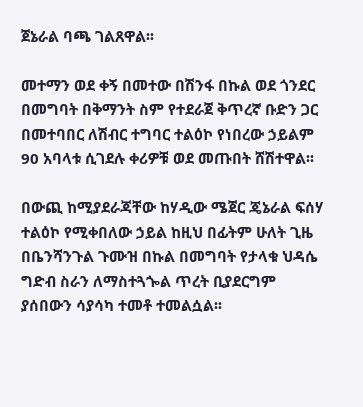ጀኔራል ባጫ ገልጸዋል፡፡

መተማን ወደ ቀኝ በመተው በሽንፋ በኩል ወደ ጎንደር በመግባት በቅማንት ስም የተደራጀ ቅጥረኛ ቡድን ጋር በመተባበር ለሽብር ተግባር ተልዕኮ የነበረው ኃይልም 90 አባላቱ ሲገደሉ ቀሪዎቹ ወደ መጡበት ሸሽተዋል፡፡

በውጪ ከሚያደራጃቸው ከሃዲው ሜጀር ጄኔራል ፍሰሃ ተልዕኮ የሚቀበለው ኃይል ከዚህ በፊትም ሁለት ጊዜ በቤንሻንጉል ጉሙዝ በኩል በመግባት የታላቁ ህዳሴ ግድብ ስራን ለማስተጓጐል ጥረት ቢያደርግም ያሰበውን ሳያሳካ ተመቶ ተመልሷል፡፡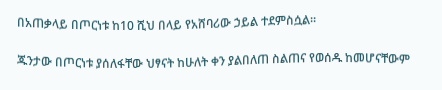በአጠቃላይ በጦርነቱ ከ10 ሺህ በላይ የአሸባሪው ኃይል ተደምስሷል፡፡

ጁንታው በጦርነቱ ያሰለፋቸው ህፃናት ከሁለት ቀን ያልበለጠ ስልጠና የወሰዱ ከመሆናቸውም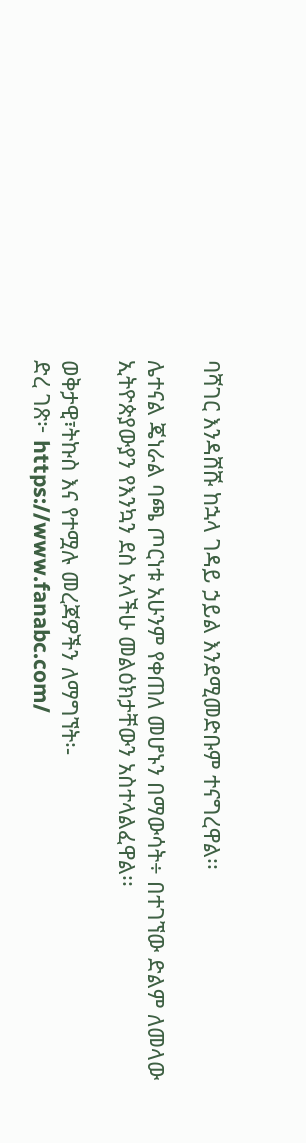ባሻገር እንዳሸሹ ከኋላ ገዳይ ኃይል እንደሚመድቡም ተናግረዋል፡፡

ሌተናል ጄነራል ባጫ ጦርነቱ አሁንም የቀጠለ መሆኑን በማውሳት÷ በተገኘው ድልም ለመላው ኢትዮጵያውያን የእንኳን ደስ አላችሁ መልዕክታቸውን አስተላልፈዋል፡፡

ወቅታዊ፣ትኩስ እና የተሟሉ መረጃዎችን ለማግኘት፡-
ድረ ገጽ፦ https://www.fanabc.com/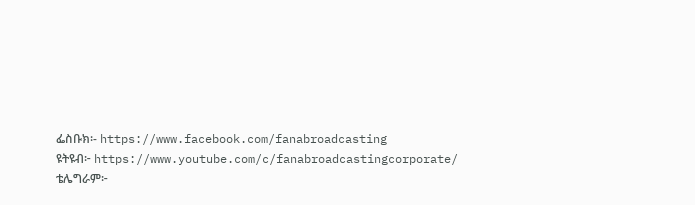ፌስቡክ፡- https://www.facebook.com/fanabroadcasting
ዩትዩብ፦ https://www.youtube.com/c/fanabroadcastingcorporate/
ቴሌግራም፦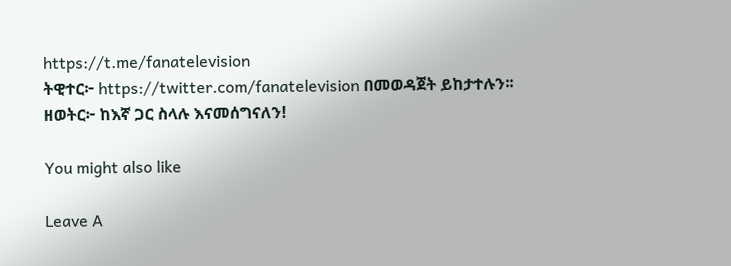https://t.me/fanatelevision
ትዊተር፦ https://twitter.com/fanatelevision በመወዳጀት ይከታተሉን፡፡
ዘወትር፦ ከእኛ ጋር ስላሉ እናመሰግናለን!

You might also like

Leave A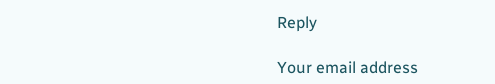Reply

Your email address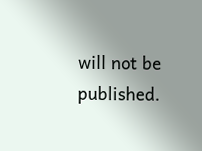will not be published.